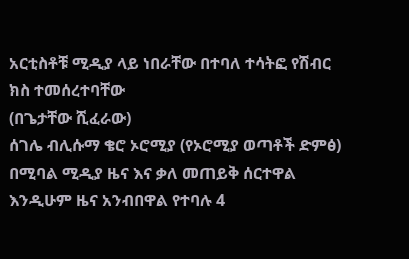አርቲስቶቹ ሚዲያ ላይ ነበራቸው በተባለ ተሳትፎ የሽብር ክስ ተመሰረተባቸው
(በጌታቸው ሺፈራው)
ሰገሌ ብሊሱማ ቄሮ ኦሮሚያ (የኦሮሚያ ወጣቶች ድምፅ) በሚባል ሚዲያ ዜና እና ቃለ መጠይቅ ሰርተዋል እንዲሁም ዜና አንብበዋል የተባሉ 4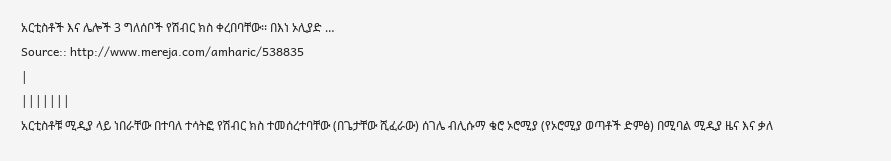አርቲስቶች እና ሌሎች 3 ግለሰቦች የሽብር ክስ ቀረበባቸው፡፡ በእነ ኦሊያድ …
Source:: http://www.mereja.com/amharic/538835
|
|||||||
አርቲስቶቹ ሚዲያ ላይ ነበራቸው በተባለ ተሳትፎ የሽብር ክስ ተመሰረተባቸው (በጌታቸው ሺፈራው) ሰገሌ ብሊሱማ ቄሮ ኦሮሚያ (የኦሮሚያ ወጣቶች ድምፅ) በሚባል ሚዲያ ዜና እና ቃለ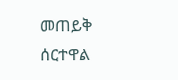መጠይቅ ሰርተዋል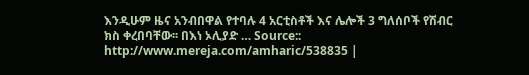እንዲሁም ዜና አንብበዋል የተባሉ 4 አርቲስቶች እና ሌሎች 3 ግለሰቦች የሽብር ክስ ቀረበባቸው፡፡ በእነ ኦሊያድ … Source:: http://www.mereja.com/amharic/538835 |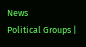News
Political Groups |